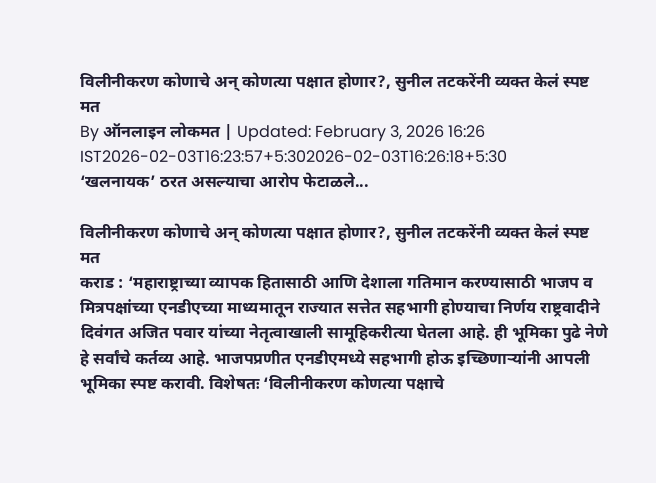विलीनीकरण कोणाचे अन् कोणत्या पक्षात होणार?, सुनील तटकरेंनी व्यक्त केलं स्पष्ट मत
By ऑनलाइन लोकमत | Updated: February 3, 2026 16:26 IST2026-02-03T16:23:57+5:302026-02-03T16:26:18+5:30
‘खलनायक’ ठरत असल्याचा आरोप फेटाळले...

विलीनीकरण कोणाचे अन् कोणत्या पक्षात होणार?, सुनील तटकरेंनी व्यक्त केलं स्पष्ट मत
कराड : ‘महाराष्ट्राच्या व्यापक हितासाठी आणि देशाला गतिमान करण्यासाठी भाजप व मित्रपक्षांच्या एनडीएच्या माध्यमातून राज्यात सत्तेत सहभागी होण्याचा निर्णय राष्ट्रवादीने दिवंगत अजित पवार यांच्या नेतृत्वाखाली सामूहिकरीत्या घेतला आहे. ही भूमिका पुढे नेणे हे सर्वांचे कर्तव्य आहे. भाजपप्रणीत एनडीएमध्ये सहभागी होऊ इच्छिणाऱ्यांनी आपली भूमिका स्पष्ट करावी. विशेषतः ‘विलीनीकरण कोणत्या पक्षाचे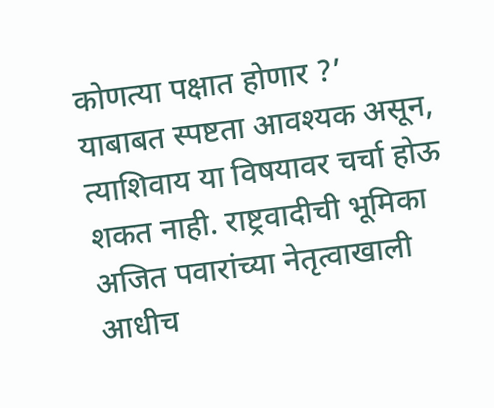कोणत्या पक्षात होणार ?’ याबाबत स्पष्टता आवश्यक असून, त्याशिवाय या विषयावर चर्चा होऊ शकत नाही. राष्ट्रवादीची भूमिका अजित पवारांच्या नेतृत्वाखाली आधीच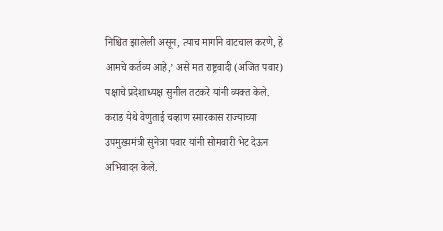निश्चित झालेली असून, त्याच मार्गाने वाटचाल करणे, हे आमचे कर्तव्य आहे,’ असे मत राष्ट्रवादी (अजित पवार) पक्षाचे प्रदेशाध्यक्ष सुनील तटकरे यांनी व्यक्त केले.
कराड येथे वेणुताई चव्हाण स्मारकास राज्याच्या उपमुख्यमंत्री सुनेत्रा पवार यांनी सोमवारी भेट देऊन अभिवादन केले.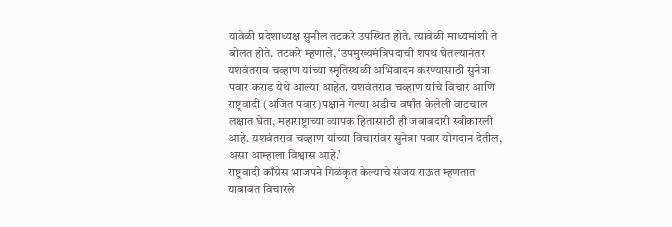यावेळी प्रदेशाध्यक्ष सुनील तटकरे उपस्थित होते. त्यावेळी माध्यमांशी ते बोलत होते. तटकरे म्हणाले, ‘उपमुख्यमंत्रिपदाची शपथ घेतल्यानंतर यशवंतराव चव्हाण यांच्या स्मृतिस्थळी अभिवादन करण्यासाठी सुनेत्रा पवार कराड येथे आल्या आहेत. यशवंतराव चव्हाण यांचे विचार आणि राष्ट्रवादी (अजित पवार)पक्षाने गेल्या अडीच वर्षांत केलेली वाटचाल लक्षात घेता, महाराष्ट्राच्या व्यापक हितासाठी ही जबाबदारी स्वीकारली आहे. यशवंतराव चव्हाण यांच्या विचारांवर सुनेत्रा पवार योगदान देतील, असा आम्हाला विश्वास आहे.’
राष्ट्रवादी काँग्रेस भाजपने गिळंकृत केल्याचे संजय राऊत म्हणतात याबाबत विचारले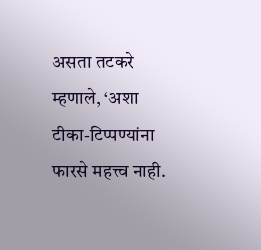असता तटकरे म्हणाले, ‘अशा टीका-टिप्पण्यांना फारसे महत्त्व नाही.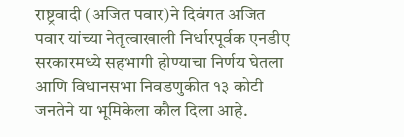राष्ट्रवादी (अजित पवार)ने दिवंगत अजित पवार यांच्या नेतृत्वाखाली निर्धारपूर्वक एनडीए सरकारमध्ये सहभागी होण्याचा निर्णय घेतला आणि विधानसभा निवडणुकीत १३ कोटी जनतेने या भूमिकेला कौल दिला आहे.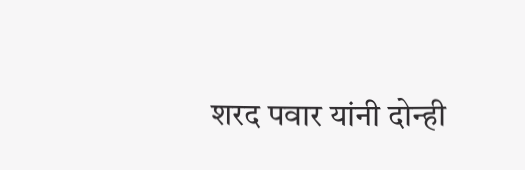शरद पवार यांनी दोन्ही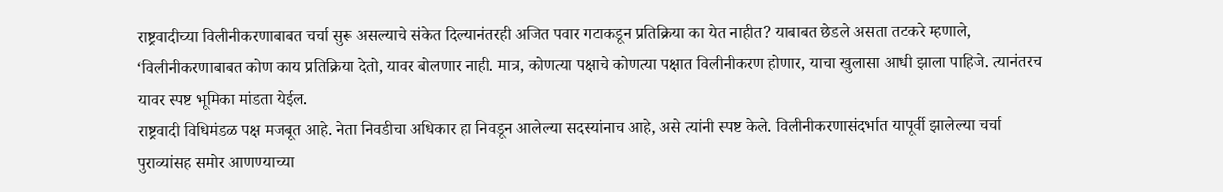राष्ट्रवादीच्या विलीनीकरणाबाबत चर्चा सुरू असल्याचे संकेत दिल्यानंतरही अजित पवार गटाकडून प्रतिक्रिया का येत नाहीत? याबाबत छेडले असता तटकरे म्हणाले, ‘विलीनीकरणाबाबत कोण काय प्रतिक्रिया देतो, यावर बोलणार नाही. मात्र, कोणत्या पक्षाचे कोणत्या पक्षात विलीनीकरण होणार, याचा खुलासा आधी झाला पाहिजे. त्यानंतरच यावर स्पष्ट भूमिका मांडता येईल.
राष्ट्रवादी विधिमंडळ पक्ष मजबूत आहे. नेता निवडीचा अधिकार हा निवडून आलेल्या सदस्यांनाच आहे, असे त्यांनी स्पष्ट केले. विलीनीकरणासंदर्भात यापूर्वी झालेल्या चर्चा पुराव्यांसह समोर आणण्याच्या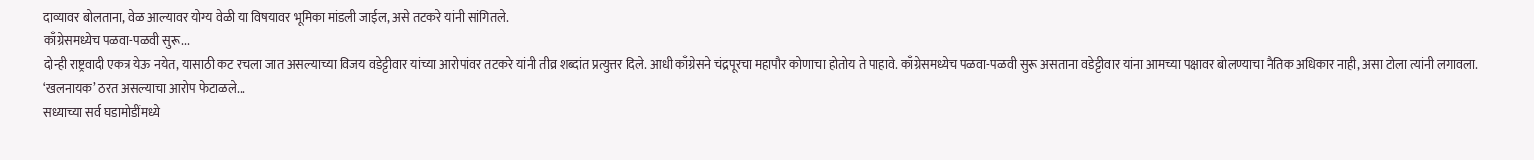दाव्यावर बोलताना, वेळ आल्यावर योग्य वेळी या विषयावर भूमिका मांडली जाईल, असे तटकरे यांनी सांगितले.
काँग्रेसमध्येच पळवा-पळवी सुरू...
दोन्ही राष्ट्रवादी एकत्र येऊ नयेत, यासाठी कट रचला जात असल्याच्या विजय वडेट्टीवार यांच्या आरोपांवर तटकरे यांनी तीव्र शब्दांत प्रत्युत्तर दिले. आधी काँग्रेसने चंद्रपूरचा महापौर कोणाचा होतोय ते पाहावे. काँग्रेसमध्येच पळवा-पळवी सुरू असताना वडेट्टीवार यांना आमच्या पक्षावर बोलण्याचा नैतिक अधिकार नाही, असा टोला त्यांनी लगावला.
‘खलनायक’ ठरत असल्याचा आरोप फेटाळले...
सध्याच्या सर्व घडामोडींमध्ये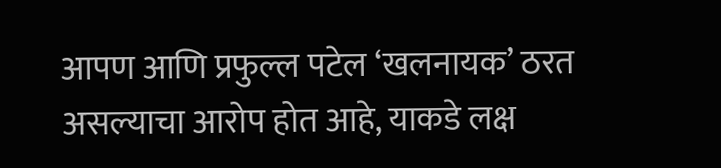आपण आणि प्रफुल्ल पटेल ‘खलनायक’ ठरत असल्याचा आरोप होत आहे, याकडे लक्ष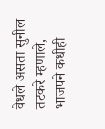वेधले असता सुनील तटकरे म्हणाले, भाजपने कधीही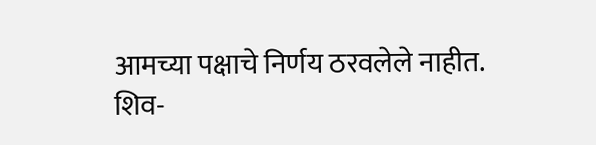आमच्या पक्षाचे निर्णय ठरवलेले नाहीत. शिव-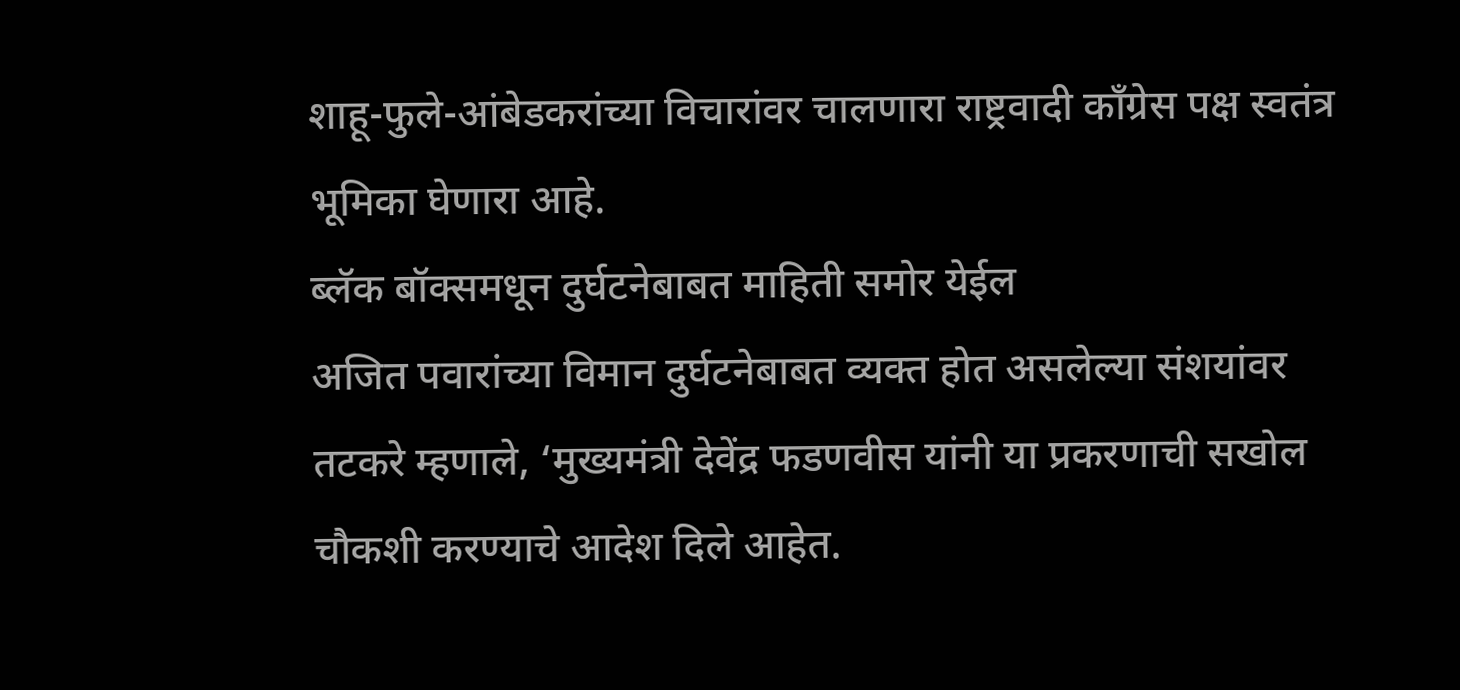शाहू-फुले-आंबेडकरांच्या विचारांवर चालणारा राष्ट्रवादी काँग्रेस पक्ष स्वतंत्र भूमिका घेणारा आहे.
ब्लॅक बॉक्समधून दुर्घटनेबाबत माहिती समोर येईल
अजित पवारांच्या विमान दुर्घटनेबाबत व्यक्त होत असलेल्या संशयांवर तटकरे म्हणाले, ‘मुख्यमंत्री देवेंद्र फडणवीस यांनी या प्रकरणाची सखोल चौकशी करण्याचे आदेश दिले आहेत.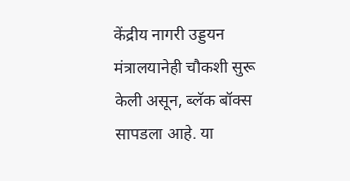केंद्रीय नागरी उड्डयन मंत्रालयानेही चौकशी सुरू केली असून, ब्लॅक बॉक्स सापडला आहे. या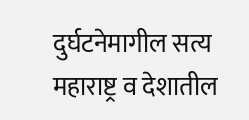दुर्घटनेमागील सत्य महाराष्ट्र व देशातील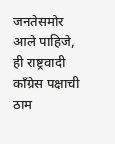जनतेसमोर आले पाहिजे, ही राष्ट्रवादी काँग्रेस पक्षाची ठाम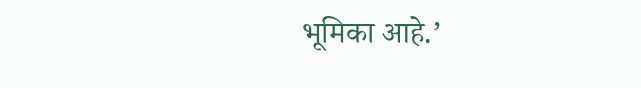भूमिका आहे.’